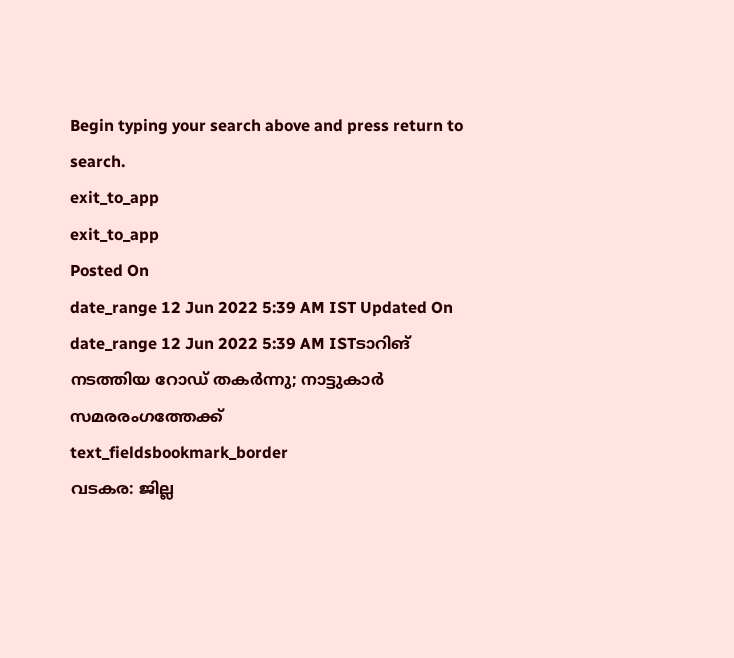Begin typing your search above and press return to search.
exit_to_app
exit_to_app
Posted On
date_range 12 Jun 2022 5:39 AM IST Updated On
date_range 12 Jun 2022 5:39 AM ISTടാറിങ് നടത്തിയ റോഡ് തകർന്നു; നാട്ടുകാർ സമരരംഗത്തേക്ക്
text_fieldsbookmark_border
വടകര: ജില്ല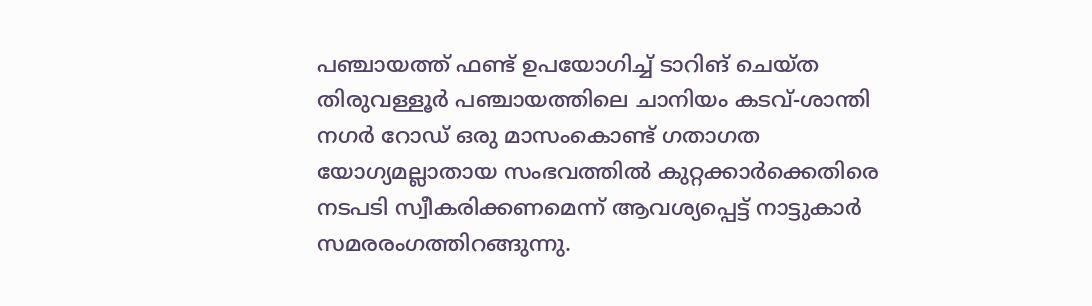പഞ്ചായത്ത് ഫണ്ട് ഉപയോഗിച്ച് ടാറിങ് ചെയ്ത തിരുവള്ളൂർ പഞ്ചായത്തിലെ ചാനിയം കടവ്-ശാന്തി നഗർ റോഡ് ഒരു മാസംകൊണ്ട് ഗതാഗത യോഗ്യമല്ലാതായ സംഭവത്തിൽ കുറ്റക്കാർക്കെതിരെ നടപടി സ്വീകരിക്കണമെന്ന് ആവശ്യപ്പെട്ട് നാട്ടുകാർ സമരരംഗത്തിറങ്ങുന്നു.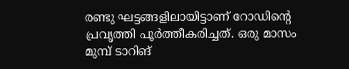രണ്ടു ഘട്ടങ്ങളിലായിട്ടാണ് റോഡിന്റെ പ്രവൃത്തി പൂർത്തീകരിച്ചത്. ഒരു മാസം മുമ്പ് ടാറിങ്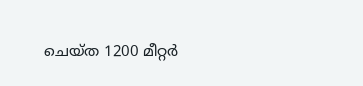ചെയ്ത 1200 മീറ്റർ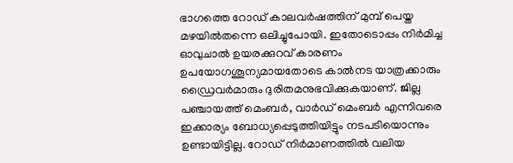ഭാഗത്തെ റോഡ് കാലവർഷത്തിന് മുമ്പ് പെയ്ത മഴയിൽതന്നെ ഒലിച്ചുപോയി. ഇതോടൊപ്പം നിർമിച്ച ഓവുചാൽ ഉയരക്കുറവ് കാരണം ഉപയോഗശൂന്യമായതോടെ കാൽനട യാത്രക്കാരും ഡ്രൈവർമാരും ദുരിതമനുഭവിക്കുകയാണ്. ജില്ല പഞ്ചായത്ത് മെംബർ, വാർഡ് മെംബർ എന്നിവരെ ഇക്കാര്യം ബോധ്യപ്പെടുത്തിയിട്ടും നടപടിയൊന്നും ഉണ്ടായിട്ടില്ല. റോഡ് നിർമാണത്തിൽ വലിയ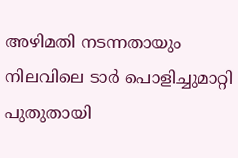അഴിമതി നടന്നതായും നിലവിലെ ടാർ പൊളിച്ചുമാറ്റി പുതുതായി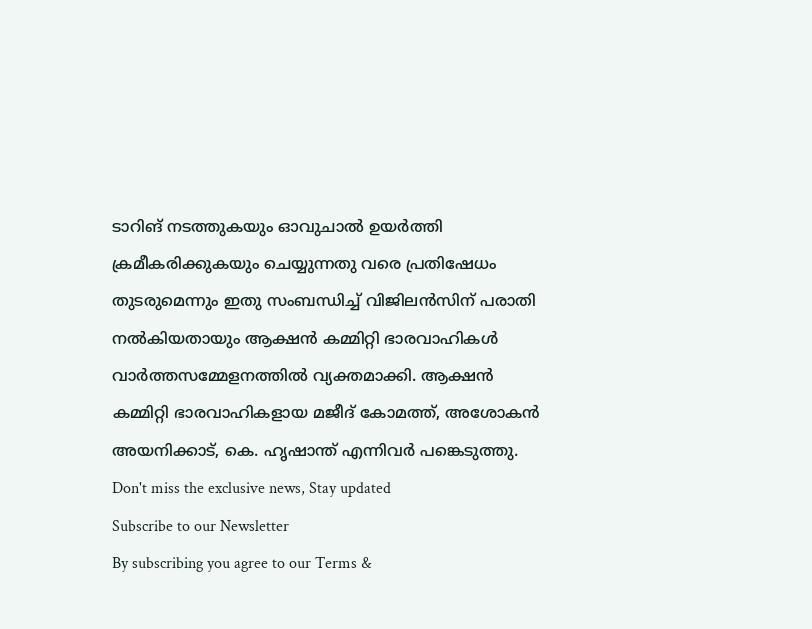ടാറിങ് നടത്തുകയും ഓവുചാൽ ഉയർത്തി ക്രമീകരിക്കുകയും ചെയ്യുന്നതു വരെ പ്രതിഷേധം തുടരുമെന്നും ഇതു സംബന്ധിച്ച് വിജിലൻസിന് പരാതി നൽകിയതായും ആക്ഷൻ കമ്മിറ്റി ഭാരവാഹികൾ വാർത്തസമ്മേളനത്തിൽ വ്യക്തമാക്കി. ആക്ഷൻ കമ്മിറ്റി ഭാരവാഹികളായ മജീദ് കോമത്ത്, അശോകൻ അയനിക്കാട്, കെ. ഹൃഷാന്ത് എന്നിവർ പങ്കെടുത്തു.
Don't miss the exclusive news, Stay updated
Subscribe to our Newsletter
By subscribing you agree to our Terms &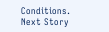Conditions.
Next Story